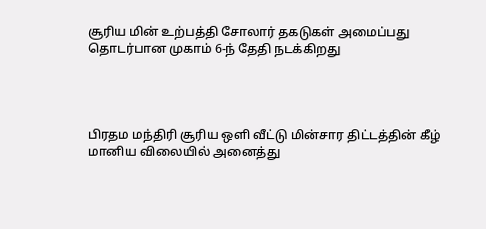சூரிய மின் உற்பத்தி சோலார் தகடுகள் அமைப்பது தொடர்பான முகாம் 6-ந் தேதி நடக்கிறது




பிரதம மந்திரி சூரிய ஒளி வீட்டு மின்சார திட்டத்தின் கீழ் மானிய விலையில் அனைத்து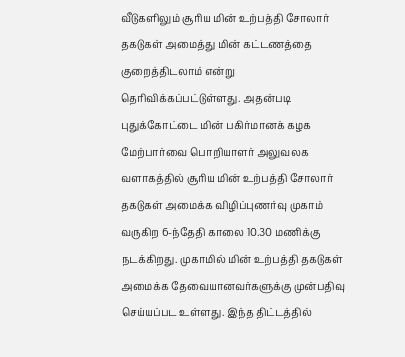வீடுகளிலும் சூரிய மின் உற்பத்தி சோலார் தகடுகள் அமைத்து மின் கட்டணத்தை குறைத்திடலாம் என்று தெரிவிக்கப்பட்டுள்ளது. அதன்படி புதுக்கோட்டை மின் பகிர்மானக் கழக மேற்பார்வை பொறியாளர் அலுவலக வளாகத்தில் சூரிய மின் உற்பத்தி சோலார் தகடுகள் அமைக்க விழிப்புணர்வு முகாம் வருகிற 6-ந்தேதி காலை 10.30 மணிக்கு நடக்கிறது. முகாமில் மின் உற்பத்தி தகடுகள் அமைக்க தேவையானவர்களுக்கு முன்பதிவு செய்யப்பட உள்ளது. இந்த திட்டத்தில்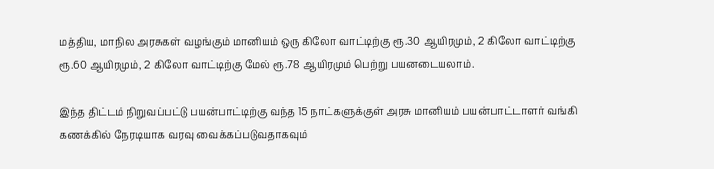மத்திய, மாநில அரசுகள் வழங்கும் மானியம் ஒரு கிலோ வாட்டிற்கு ரூ.30 ஆயிரமும், 2 கிலோ வாட்டிற்கு ரூ.60 ஆயிரமும், 2 கிலோ வாட்டிற்கு மேல் ரூ.78 ஆயிரமும் பெற்று பயனடையலாம்.

இந்த திட்டம் நிறுவப்பட்டு பயன்பாட்டிற்கு வந்த 15 நாட்களுக்குள் அரசு மானியம் பயன்பாட்டாளர் வங்கி கணக்கில் நேரடியாக வரவு வைக்கப்படுவதாகவும்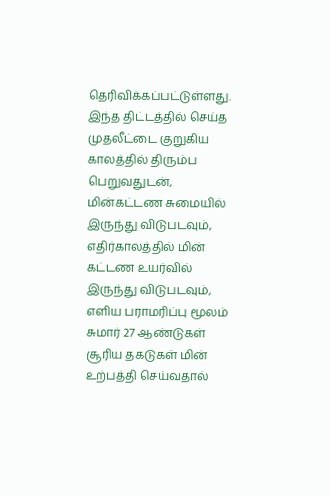தெரிவிக்கப்பட்டுள்ளது. இந்த திட்டத்தில் செய்த முதலீட்டை குறுகிய காலத்தில் திரும்ப பெறுவதுடன், மின்கட்டண சுமையில் இருந்து விடுபடவும், எதிர்காலத்தில் மின் கட்டண உயர்வில் இருந்து விடுபடவும், எளிய பராமரிப்பு மூலம் சுமார் 27 ஆண்டுகள் சூரிய தகடுகள் மின் உற்பத்தி செய்வதால்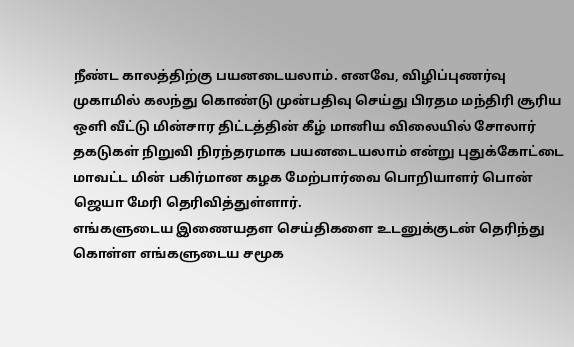நீண்ட காலத்திற்கு பயனடையலாம். எனவே, விழிப்புணர்வு முகாமில் கலந்து கொண்டு முன்பதிவு செய்து பிரதம மந்திரி சூரிய ஒளி வீட்டு மின்சார திட்டத்தின் கீழ் மானிய விலையில் சோலார் தகடுகள் நிறுவி நிரந்தரமாக பயனடையலாம் என்று புதுக்கோட்டை மாவட்ட மின் பகிர்மான கழக மேற்பார்வை பொறியாளர் பொன் ஜெயா மேரி தெரிவித்துள்ளார்.
எங்களுடைய இணையதள செய்திகளை உடனுக்குடன் தெரிந்து கொள்ள எங்களுடைய சமூக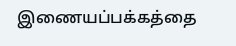இணையப்பக்கத்தை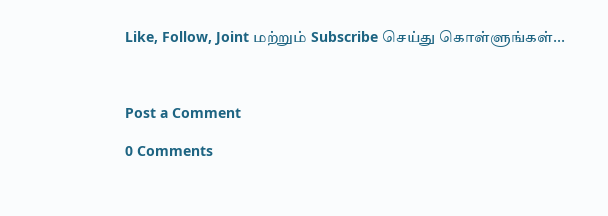Like, Follow, Joint மற்றும் Subscribe செய்து கொள்ளுங்கள்...



Post a Comment

0 Comments